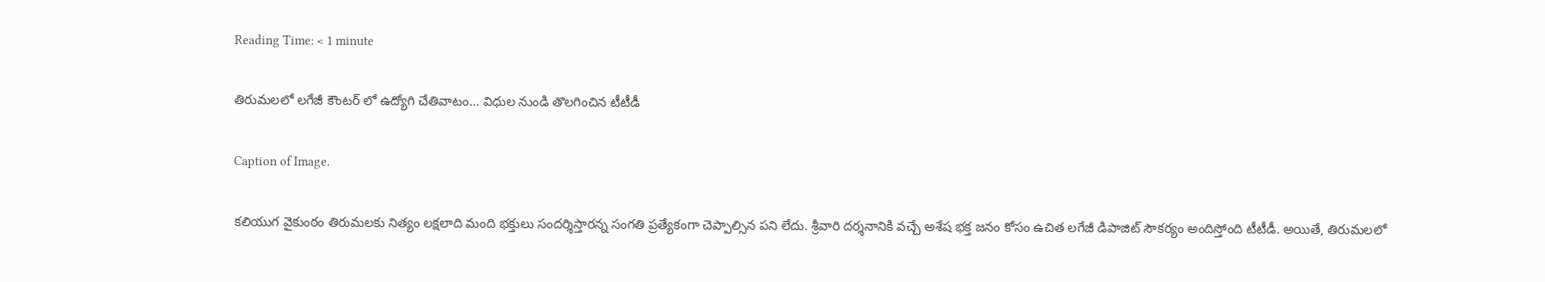Reading Time: < 1 minute

తిరుమలలో లగేజీ కౌంటర్ లో ఉద్యోగి చేతివాటం… విధుల నుండి తొలగించిన టీటీడీ

Caption of Image.

కలియుగ వైకుంఠం తిరుమలకు నిత్యం లక్షలాది మంది భక్తులు సందర్శిస్తారన్న సంగతి ప్రత్యేకంగా చెప్పాల్సిన పని లేదు. శ్రీవారి దర్శనానికి వచ్చే అశేష భక్త జనం కోసం ఉచిత లగేజీ డిపాజిట్ సౌకర్యం అందిస్తోంది టీటీడీ. అయితే, తిరుమలలో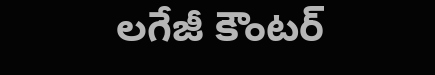లగేజీ కౌంటర్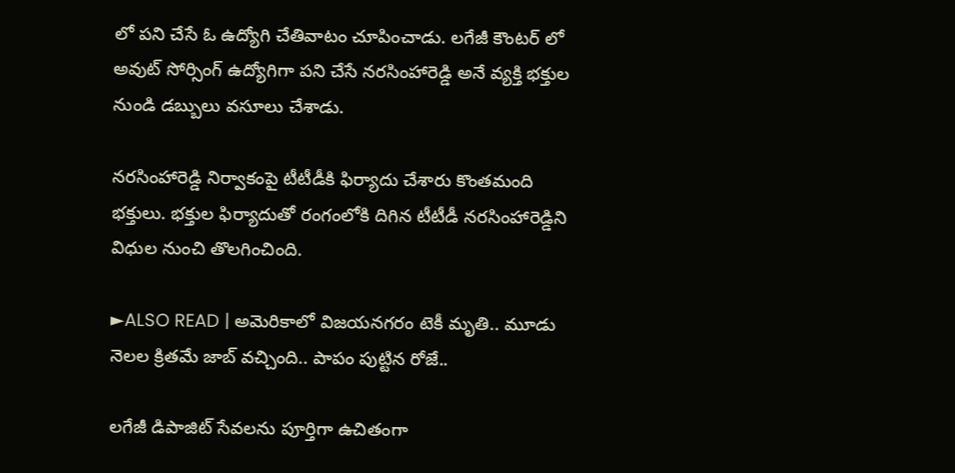లో పని చేసే ఓ ఉద్యోగి చేతివాటం చూపించాడు. లగేజీ కౌంటర్ లో అవుట్ సోర్సింగ్ ఉద్యోగిగా పని చేసే నరసింహారెడ్డి అనే వ్యక్తి భక్తుల నుండి డబ్బులు వసూలు చేశాడు.

నరసింహారెడ్డి నిర్వాకంపై టీటీడీకి ఫిర్యాదు చేశారు కొంతమంది భక్తులు. భక్తుల ఫిర్యాదుతో రంగంలోకి దిగిన టీటీడీ నరసింహారెడ్డిని విధుల నుంచి తొలగించింది.

►ALSO READ | అమెరికాలో విజయనగరం టెకీ మృతి.. మూడు నెలల క్రితమే జాబ్ వచ్చింది.. పాపం పుట్టిన రోజే..

లగేజీ డిపాజిట్ సేవలను పూర్తిగా ఉచితంగా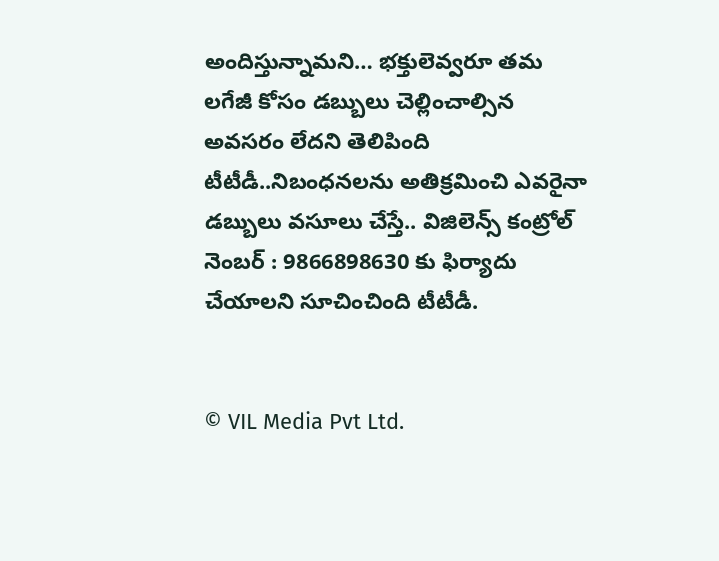అందిస్తున్నామని… భక్తులెవ్వరూ తమ లగేజీ కోసం డబ్బులు చెల్లించాల్సిన అవసరం లేదని తెలిపింది టీటీడీ..నిబంధనలను అతిక్రమించి ఎవరైనా డబ్బులు వసూలు చేస్తే.. విజిలెన్స్ కంట్రోల్ నెంబర్ : 9866898630 కు ఫిర్యాదు చేయాలని సూచించింది టీటీడీ.


© VIL Media Pvt Ltd.